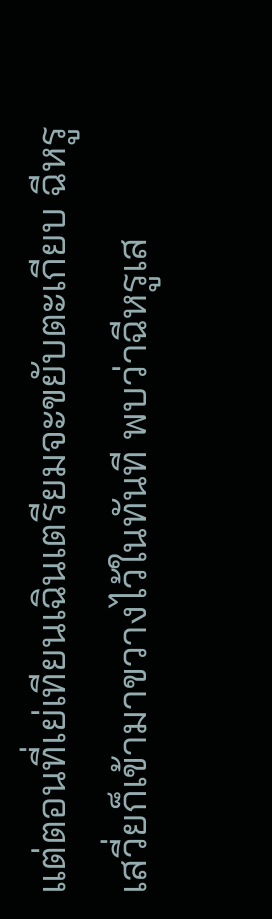แต่ตอนที่เย่เทียนเฉินเตรียมจะขยับตะเกียบ ฉีหรูเสวี่ยก็เข้ามาขวางไว้ในทันที พบว่าฉีหรูเส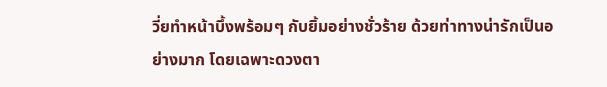วี่ยทำหน้าบึ้งพร้อมๆ กับยิ้มอย่างชั่วร้าย ด้วยท่าทางน่ารักเป็นอย่างมาก โดยเฉพาะดวงตา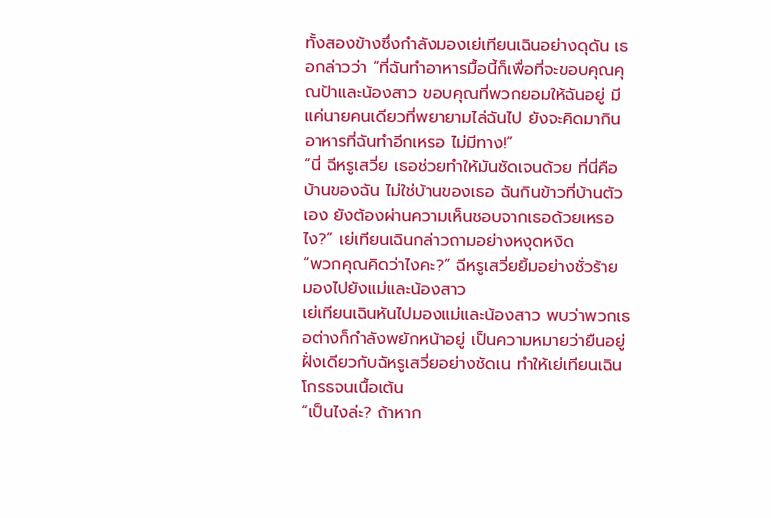ทั้งสองข้างซึ่งกำลังมองเย่เทียนเฉินอย่างดุดัน เธอกล่าวว่า “ที่ฉันทำอาหารมื้อนี้ก็เพื่อที่จะขอบคุณคุณป้าและน้องสาว ขอบคุณที่พวกยอมให้ฉันอยู่ มีแค่นายคนเดียวที่พยายามไล่ฉันไป ยังจะคิดมากินอาหารที่ฉันทำอีกเหรอ ไม่มีทาง!”
“นี่ ฉีหรูเสวี่ย เธอช่วยทำให้มันชัดเจนด้วย ที่นี่คือบ้านของฉัน ไม่ใช่บ้านของเธอ ฉันกินข้าวที่บ้านตัวเอง ยังต้องผ่านความเห็นชอบจากเธอด้วยเหรอไง?” เย่เทียนเฉินกล่าวถามอย่างหงุดหงิด
“พวกคุณคิดว่าไงคะ?” ฉีหรูเสวี่ยยิ้มอย่างชั่วร้าย มองไปยังแม่และน้องสาว
เย่เทียนเฉินหันไปมองแม่และน้องสาว พบว่าพวกเธอต่างก็กำลังพยักหน้าอยู่ เป็นความหมายว่ายืนอยู่ฝั่งเดียวกับฉัหรูเสวี่ยอย่างชัดเน ทำให้เย่เทียนเฉินโกรธจนเนื้อเต้น
“เป็นไงล่ะ? ถ้าหาก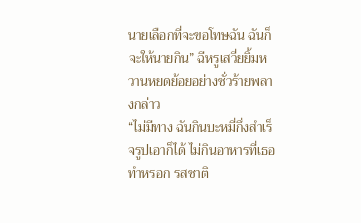นายเลือกที่จะขอโทษฉัน ฉันก็จะให้นายกิน” ฉีหรูเสวี่ยยิ้มหวานหยดย้อยอย่างชั่วร้ายพลางกล่าว
“ไม่มีทาง ฉันกินบะหมี่กึ่งสำเร็จรูปเอาก็ได้ ไม่กินอาหารที่เธอทำหรอก รสชาติ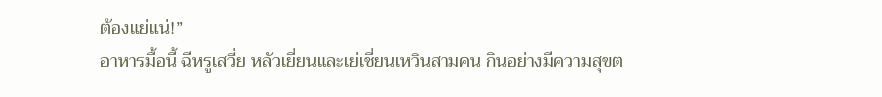ต้องแย่แน่!”
อาหารมื้อนี้ ฉีหรูเสวี่ย หลัวเยี่ยนและเย่เชี่ยนเหวินสามคน กินอย่างมีความสุขต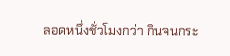ลอดหนึ่งชั่วโมงกว่า กินจนกระ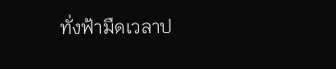ทั่งฟ้ามืดเวลาป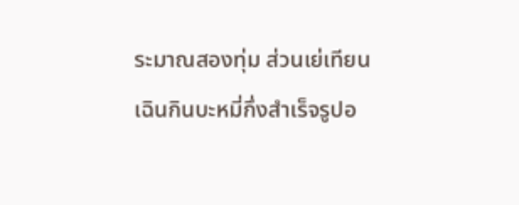ระมาณสองทุ่ม ส่วนเย่เทียนเฉินกินบะหมี่กึ่งสำเร็จรูปอ